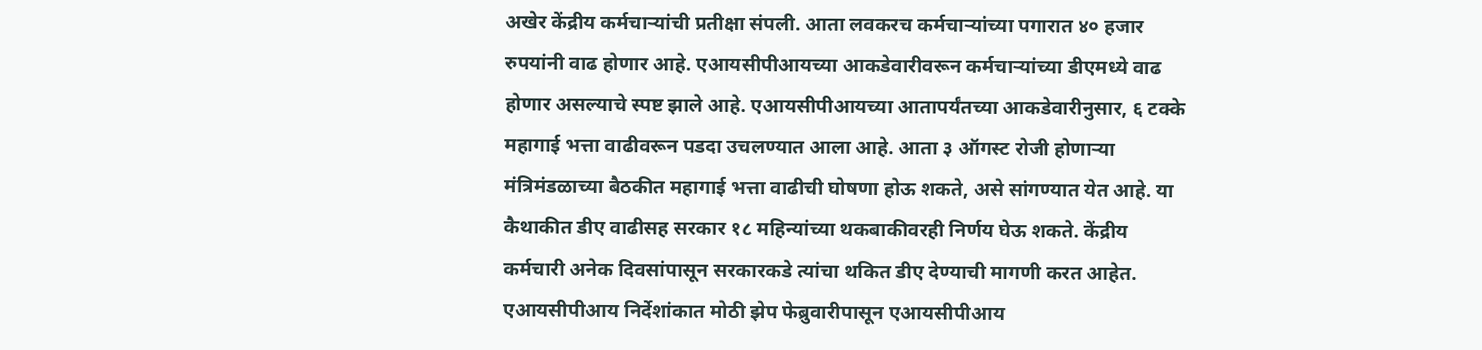अखेर केंद्रीय कर्मचाऱ्यांची प्रतीक्षा संपली. आता लवकरच कर्मचाऱ्यांच्या पगारात ४० हजार रुपयांनी वाढ होणार आहे. एआयसीपीआयच्या आकडेवारीवरून कर्मचाऱ्यांच्या डीएमध्ये वाढ होणार असल्याचे स्पष्ट झाले आहे. एआयसीपीआयच्या आतापर्यंतच्या आकडेवारीनुसार, ६ टक्के महागाई भत्ता वाढीवरून पडदा उचलण्यात आला आहे. आता ३ ऑगस्ट रोजी होणाऱ्या मंत्रिमंडळाच्या बैठकीत महागाई भत्ता वाढीची घोषणा होऊ शकते, असे सांगण्यात येत आहे. या कैथाकीत डीए वाढीसह सरकार १८ महिन्यांच्या थकबाकीवरही निर्णय घेऊ शकते. केंद्रीय कर्मचारी अनेक दिवसांपासून सरकारकडे त्यांचा थकित डीए देण्याची मागणी करत आहेत. एआयसीपीआय निर्देशांकात मोठी झेप फेब्रुवारीपासून एआयसीपीआय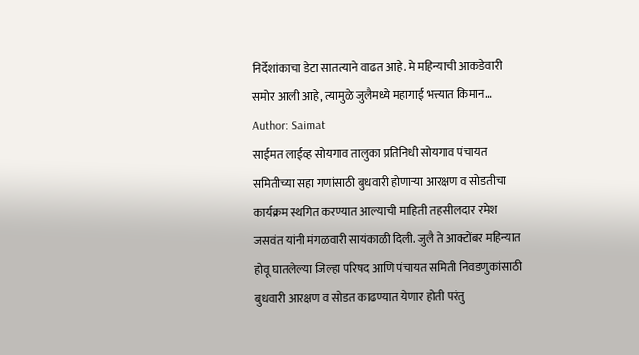निर्देशांकाचा डेटा सातत्याने वाढत आहे. मे महिन्याची आकडेवारी समोर आली आहे, त्यामुळे जुलैमध्ये महागाई भत्त्यात किमान…
Author: Saimat
साईमत लाईव्ह सोयगाव तालुका प्रतिनिधी सोयगाव पंचायत समितीच्या सहा गणांसाठी बुधवारी होणाऱ्या आरक्षण व सोडतीचा कार्यक्रम स्थगित करण्यात आल्याची माहिती तहसीलदार रमेश जसवंत यांनी मंगळवारी सायंकाळी दिली. जुलै ते आक्टोंबर महिन्यात होवू घातलेल्या जिल्हा परिषद आणि पंचायत समिती निवडणुकांसाठी बुधवारी आरक्षण व सोडत काढण्यात येणार होती परंतु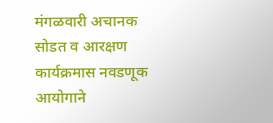मंगळवारी अचानक सोडत व आरक्षण कार्यक्रमास नवडणूक आयोगाने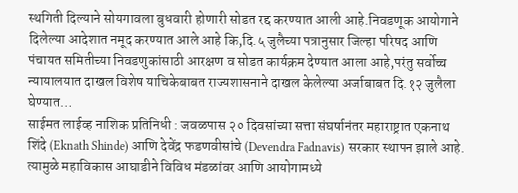स्थगिती दिल्याने सोयगावला बुधवारी होणारी सोडत रद्द करण्यात आली आहे.निवडणूक आयोगाने दिलेल्या आदेशात नमूद करण्यात आले आहे कि,दि.५ जुलैच्या पत्रानुसार जिल्हा परिषद आणि पंचायत समितीच्या निवडणुकांसाठी आरक्षण व सोडत कार्यक्रम देण्यात आला आहे,परंतु सर्वोच्च न्यायालयात दाखल विशेष याचिकेबाबत राज्यशासनाने दाखल केलेल्या अर्जाबाबत दि.१२ जुलैला घेण्यात…
साईमत लाईव्ह नाशिक प्रतिनिधी : जवळपास २० दिवसांच्या सत्ता संघर्षानंतर महाराष्ट्रात एकनाथ शिंदे (Eknath Shinde) आणि देवेंद्र फडणवीसांचे (Devendra Fadnavis) सरकार स्थापन झाले आहे. त्यामुळे महाविकास आघाडीने विविध मंडळांवर आणि आयोगामध्ये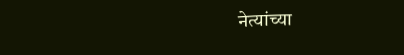नेत्यांच्या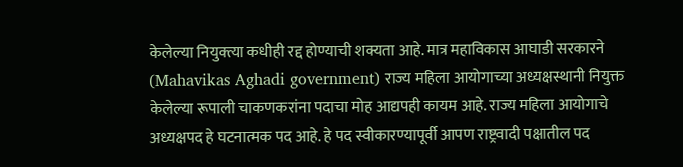केलेल्या नियुक्त्या कधीही रद्द होण्याची शक्यता आहे. मात्र महाविकास आघाडी सरकारने (Mahavikas Aghadi government) राज्य महिला आयोगाच्या अध्यक्षस्थानी नियुक्त केलेल्या रूपाली चाकणकरांना पदाचा मोह आद्यपही कायम आहे. राज्य महिला आयोगाचे अध्यक्षपद हे घटनात्मक पद आहे. हे पद स्वीकारण्यापूर्वी आपण राष्ट्रवादी पक्षातील पद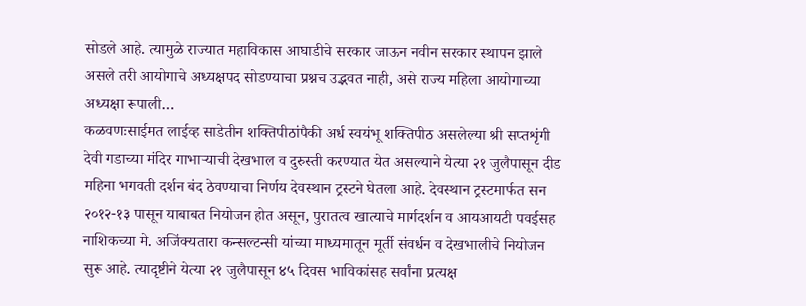सोडले आहे. त्यामुळे राज्यात महाविकास आघाडीचे सरकार जाऊन नवीन सरकार स्थापन झाले असले तरी आयोगाचे अध्यक्षपद सोडण्याचा प्रश्नच उद्भवत नाही, असे राज्य महिला आयोगाच्या अध्यक्षा रूपाली…
कळवणःसाईमत लाईव्ह साडेतीन शक्तिपीठांपैकी अर्ध स्वयंभू शक्तिपीठ असलेल्या श्री सप्तशृंगी देवी गडाच्या मंदिर गाभाऱ्याची देखभाल व दुरुस्ती करण्यात येत असल्याने येत्या २१ जुलैपासून दीड महिना भगवती दर्शन बंद ठेवण्याचा निर्णय देवस्थान ट्रस्टने घेतला आहे. देवस्थान ट्रस्टमार्फत सन २०१२-१३ पासून याबाबत नियोजन होत असून, पुरातत्व खात्याचे मार्गदर्शन व आयआयटी पवईसह नाशिकच्या मे. अजिंक्यतारा कन्सल्टन्सी यांच्या माध्यमातून मूर्ती संवर्धन व देखभालीचे नियोजन सुरू आहे. त्यादृष्टीने येत्या २१ जुलैपासून ४५ दिवस भाविकांसह सर्वांना प्रत्यक्ष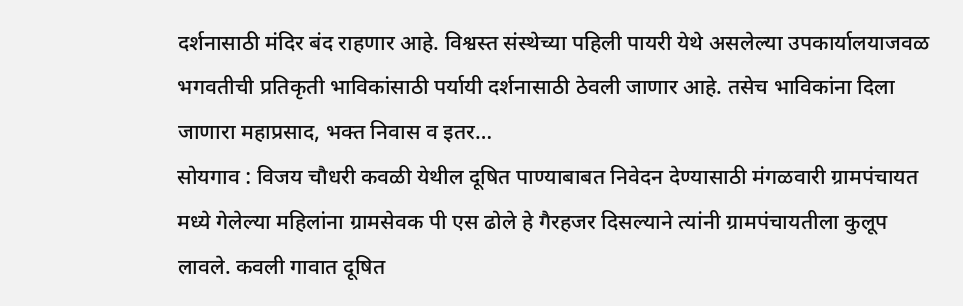दर्शनासाठी मंदिर बंद राहणार आहे. विश्वस्त संस्थेच्या पहिली पायरी येथे असलेल्या उपकार्यालयाजवळ भगवतीची प्रतिकृती भाविकांसाठी पर्यायी दर्शनासाठी ठेवली जाणार आहे. तसेच भाविकांना दिला जाणारा महाप्रसाद, भक्त निवास व इतर…
सोयगाव : विजय चौधरी कवळी येथील दूषित पाण्याबाबत निवेदन देण्यासाठी मंगळवारी ग्रामपंचायत मध्ये गेलेल्या महिलांना ग्रामसेवक पी एस ढोले हे गैरहजर दिसल्याने त्यांनी ग्रामपंचायतीला कुलूप लावले. कवली गावात दूषित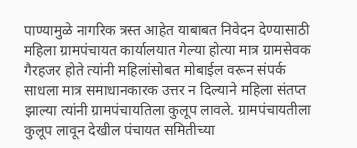पाण्यामुळे नागरिक त्रस्त आहेत याबाबत निवेदन देण्यासाठी महिला ग्रामपंचायत कार्यालयात गेल्या होत्या मात्र ग्रामसेवक गैरहजर होते त्यांनी महिलांसोबत मोबाईल वरून संपर्क साधला मात्र समाधानकारक उत्तर न दिल्याने महिला संतप्त झाल्या त्यांनी ग्रामपंचायतिला कुलूप लावले. ग्रामपंचायतीला कुलूप लावून देखील पंचायत समितीच्या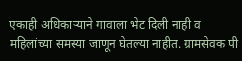एकाही अधिकाऱ्याने गावाला भेट दिली नाही व महिलांच्या समस्या जाणून घेतल्या नाहीत. ग्रामसेवक पी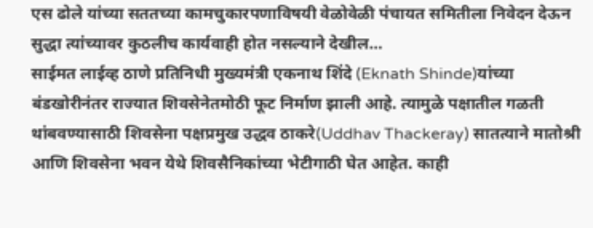एस ढोले यांच्या सततच्या कामचुकारपणाविषयी वेळोवेळी पंचायत समितीला निवेदन देऊन सुद्धा त्यांच्यावर कुठलीच कार्यवाही होत नसल्याने देखील…
साईमत लाईव्ह ठाणे प्रतिनिधी मुख्यमंत्री एकनाथ शिंदे (Eknath Shinde)यांच्या बंडखोरीनंतर राज्यात शिवसेनेतमोठी फूट निर्माण झाली आहे. त्यामुळे पक्षातील गळती थांबवण्यासाठी शिवसेना पक्षप्रमुख उद्धव ठाकरे(Uddhav Thackeray) सातत्याने मातोश्री आणि शिवसेना भवन येथे शिवसैनिकांच्या भेटीगाठी घेत आहेत. काही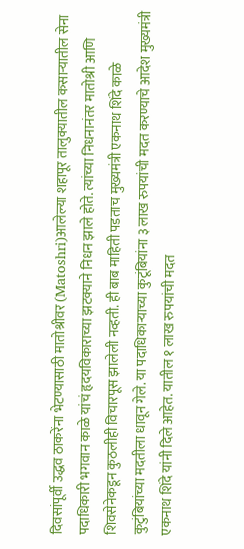दिवसांपूर्वी उद्धव ठाकरेंना भेटण्यासाठी मातोश्रीवर (Matoshri)आलेल्या शहापूर तालुक्यातील कसाऱ्यातील सेना पदाधिकारी भगवान काळे यांचं हृदयविकाराच्या झटक्याने निधन झाले होते. त्यांच्या निधनानंतर मातोश्री आणि शिवसेनेकडून कुठलीही विचारपूस झालेली नव्हती. ही बाब माहिती पडताच मुख्यमंत्री एकनाथ शिंदे काळे कुटुंबियांच्या मदतीला धावून गेले. या पदाधिकाऱ्याच्या कुटूंबियांना ३ लाख रुपयांची मदत करण्याचे आदेश मुख्यमंत्री एकनाथ शिंदे यांनी दिले आहेत. यातील १ लाख रुपयांची मदत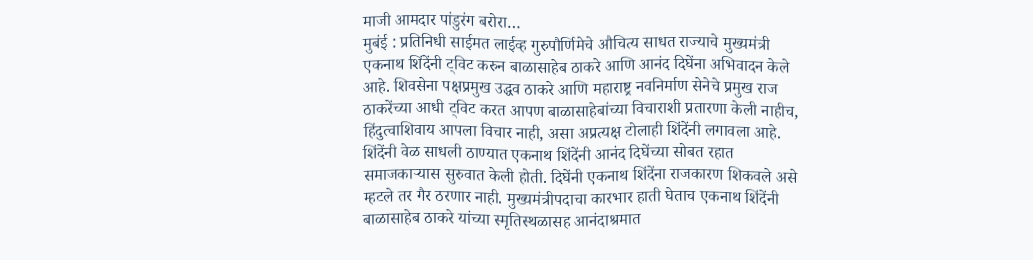माजी आमदार पांडुरंग बरोरा…
मुबंई : प्रतिनिधी साईमत लाईव्ह गुरुपौर्णिमेचे औचित्य साधत राज्याचे मुख्यमंत्री एकनाथ शिंदेंनी ट्विट करुन बाळासाहेब ठाकरे आणि आनंद दिघेंना अभिवादन केले आहे. शिवसेना पक्षप्रमुख उद्धव ठाकरे आणि महाराष्ट्र नवनिर्माण सेनेचे प्रमुख राज ठाकरेंच्या आधी ट्विट करत आपण बाळासाहेबांच्या विचाराशी प्रतारणा केली नाहीच, हिंदुत्वाशिवाय आपला विचार नाही, असा अप्रत्यक्ष टोलाही शिंदेंनी लगावला आहे. शिंदेंनी वेळ साधली ठाण्यात एकनाथ शिंदेंनी आनंद दिघेंच्या सोबत रहात समाजकाऱ्यास सुरुवात केली होती. दिघेंनी एकनाथ शिंदेंना राजकारण शिकवले असे म्हटले तर गैर ठरणार नाही. मुख्यमंत्रीपदाचा कारभार हाती घेताच एकनाथ शिंदेंनी बाळासाहेब ठाकरे यांच्या स्मृतिस्थळासह आनंदाश्रमात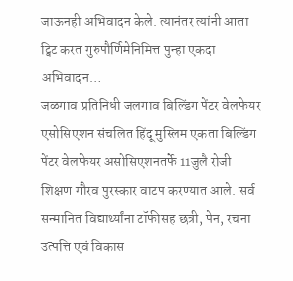जाऊनही अभिवादन केले. त्यानंतर त्यांनी आता ट्विट करत गुरुपौर्णिमेनिमित्त पुन्हा एकदा अभिवादन…
जळगाव प्रतिनिधी जलगाव बिल्डिंग पेंटर वेलफेयर एसोसिएशन संचलित हिंदू मुस्लिम एकता बिल्डिंग पेंटर वेलफेयर असोसिएशनतर्फे 11जुलै रोजी शिक्षण गौरव पुरस्कार वाटप करण्यात आले. सर्व सन्मानित विद्यार्थ्यांना टॉफीसह छत्री, पेन, रचना उत्पत्ति एवं विकास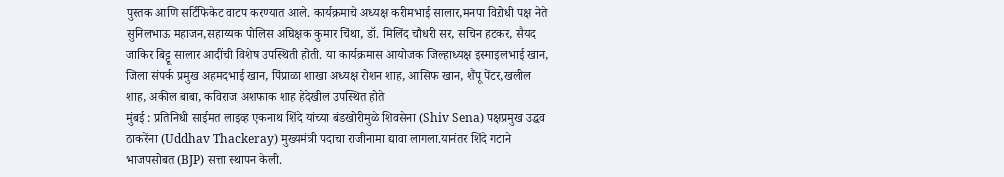पुस्तक आणि सर्टिफिकेट वाटप करण्यात आले. कार्यक्रमाचे अध्यक्ष करीमभाई सालार,मनपा विऱोधी पक्ष नेते सुनिलभाऊ महाजन,सहाय्यक पोलिस अघिक्षक कुमार चिंथा, डॉ. मिलिंद चौधरी सर, सचिन हटकर, सैयद जाकिर बिट्टू सालार आदींची विशेष उपस्थिती होती. या कार्यक्रमास आयोजक जिल्हाध्यक्ष इस्माइलभाई खान, जिला संपर्क प्रमुख अहमदभाई खान, पिंप्राळा शाखा अध्यक्ष रोशन शाह, आसिफ खान, शैंपू पेंटर,खलील शाह, अकील बाबा, कविराज अशफाक शाह हेदेखील उपस्थित होते
मुंबई : प्रतिनिधी साईमत लाइव्ह एकनाथ शिंदे यांच्या बंडखोरीमुळे शिवसेना (Shiv Sena) पक्षप्रमुख उद्धव ठाकरेंना (Uddhav Thackeray) मुख्यमंत्री पदाचा राजीनामा द्यावा लागला.यानंतर शिंदे गटाने भाजपसोबत (BJP) सत्ता स्थापन केली.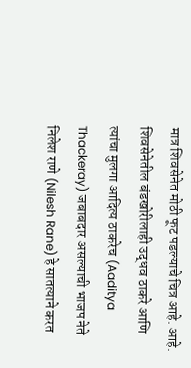मात्र शिवसेनेत मोठी फूट पडल्याचे चित्र आहे. आहे. शिवसेनेतील बंडखोरीलाही उद्धव ठाकरे आणि त्यांचा मुलगा आदित्य ठाकरेच (Aaditya Thackeray) जबाबदार असल्याची भाजप नेते निलेश राणे (Nilesh Rane) हे सातत्याने करत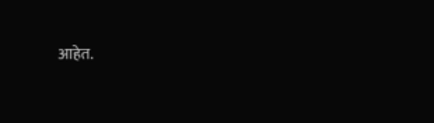आहेत.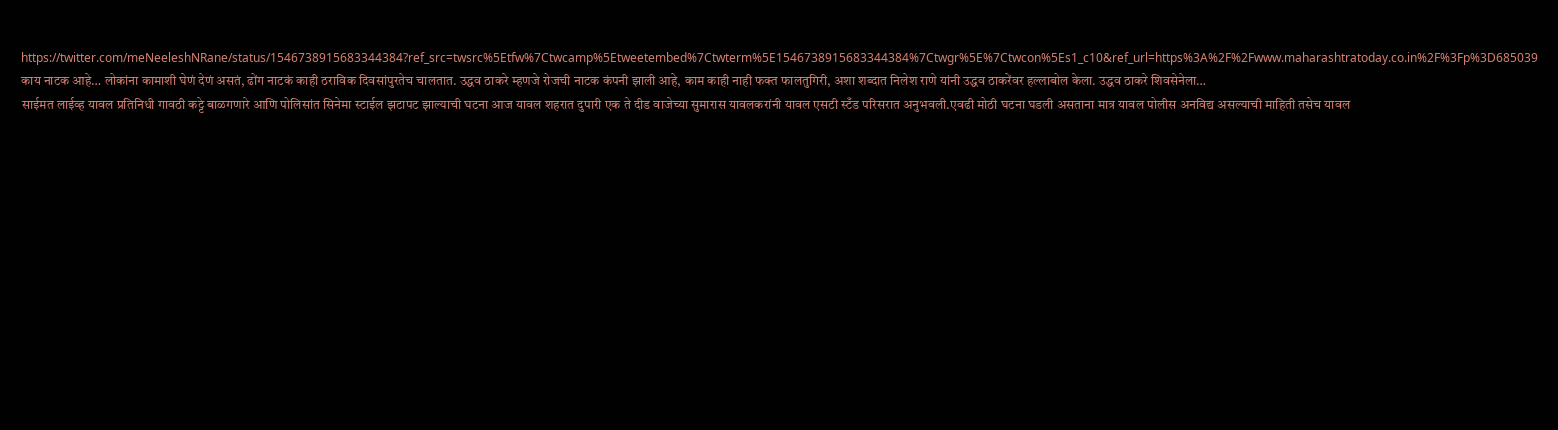https://twitter.com/meNeeleshNRane/status/1546738915683344384?ref_src=twsrc%5Etfw%7Ctwcamp%5Etweetembed%7Ctwterm%5E1546738915683344384%7Ctwgr%5E%7Ctwcon%5Es1_c10&ref_url=https%3A%2F%2Fwww.maharashtratoday.co.in%2F%3Fp%3D685039 काय नाटक आहे… लोकांना कामाशी घेणं देणं असतं, ढोंग नाटकं काही ठराविक दिवसांपुरतेच चालतात. उद्धव ठाकरे म्हणजे रोजची नाटक कंपनी झाली आहे, काम काही नाही फक्त फालतुगिरी, अशा शब्दात निलेश राणे यांनी उद्धव ठाकरेंवर हल्लाबोल केला. उद्धव ठाकरे शिवसेनेला…
साईमत लाईव्ह यावल प्रतिनिधी गावठी कट्टे बाळगणारे आणि पोलिसांत सिनेमा स्टाईल झटापट झाल्याची घटना आज यावल शहरात दुपारी एक ते दीड वाजेच्या सुमारास यावलकरांनी यावल एसटी स्टँड परिसरात अनुभवली.एवढी मोठी घटना घडली असताना मात्र यावल पोलीस अनविद्य असल्याची माहिती तसेच यावल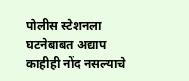पोलीस स्टेशनला घटनेबाबत अद्याप काहीही नोंद नसल्याचे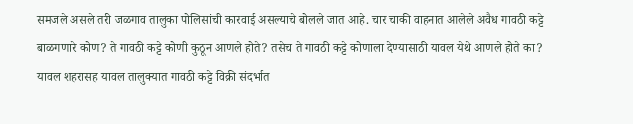समजले असले तरी जळगाव तालुका पोलिसांची कारवाई असल्याचे बोलले जात आहे. चार चाकी वाहनात आलेले अवैध गावठी कट्टे बाळगणारे कोण? ते गावठी कट्टे कोणी कुठून आणले होते? तसेच ते गावठी कट्टे कोणाला देण्यासाठी यावल येथे आणले होते का? यावल शहरासह यावल तालुक्यात गावठी कट्टे विक्री संदर्भात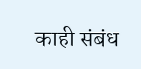काही संबंध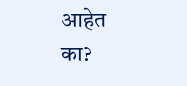आहेत का?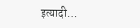इत्यादी…